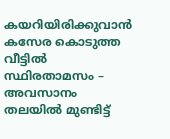കയറിയിരിക്കുവാന്‍ കസേര കൊടുത്ത വീട്ടില്‍ സ്ഥിരതാമസം – അവസാനം തലയില്‍ മുണ്ടിട്ട്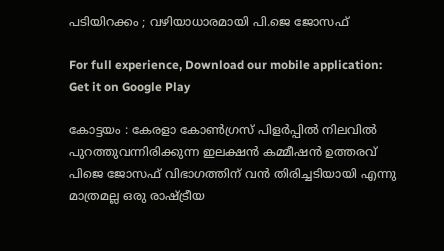പടിയിറക്കം ; വഴിയാധാരമായി പി.ജെ ജോസഫ്

For full experience, Download our mobile application:
Get it on Google Play

കോട്ടയം : കേരളാ കോണ്‍ഗ്രസ് പിളര്‍പ്പില്‍ നിലവില്‍ പുറത്തുവന്നിരിക്കുന്ന ഇലക്ഷന്‍ കമ്മീഷന്‍ ഉത്തരവ് പിജെ ജോസഫ് വിഭാഗത്തിന് വന്‍ തിരിച്ചടിയായി എന്നു മാത്രമല്ല ഒരു രാഷ്ട്രീയ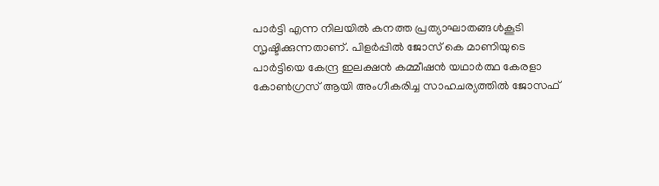പാര്‍ട്ടി എന്ന നിലയില്‍ കനത്ത പ്രത്യാഘാതങ്ങള്‍കൂടി സൃഷ്ടിക്കുന്നതാണ്. പിളര്‍പ്പില്‍ ജോസ് കെ മാണിയുടെ പാര്‍ട്ടിയെ കേന്ദ്ര ഇലക്ഷന്‍ കമ്മീഷന്‍ യഥാര്‍ത്ഥ കേരളാ കോണ്‍ഗ്രസ് ആയി അംഗീകരിച്ച സാഹചര്യത്തില്‍ ജോസഫ്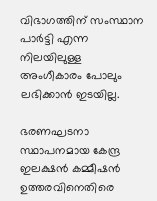വിഭാഗത്തിന് സംസ്ഥാന പാര്‍ട്ടി എന്ന നിലയിലുള്ള അംഗീകാരം പോലും ലഭിക്കാന്‍ ഇടയില്ല.

ഭരണഘടനാ സ്ഥാപനമായ കേന്ദ്ര ഇലക്ഷന്‍ കമ്മീഷന്‍ ഉത്തരവിനെതിരെ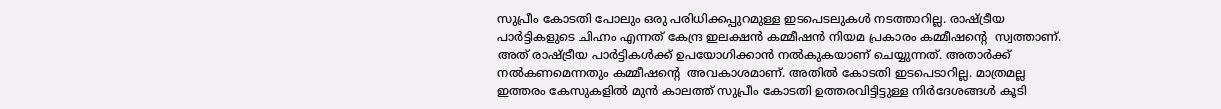സുപ്രീം കോടതി പോലും ഒരു പരിധിക്കപ്പുറമുള്ള ഇടപെടലുകള്‍ നടത്താറില്ല. രാഷ്ട്രീയ പാര്‍ട്ടികളുടെ ചിഹ്നം എന്നത് കേന്ദ്ര ഇലക്ഷന്‍ കമ്മീഷന്‍ നിയമ പ്രകാരം കമ്മീഷന്റെ  സ്വത്താണ്. അത് രാഷ്ട്രീയ പാര്‍ട്ടികള്‍ക്ക് ഉപയോഗിക്കാന്‍ നല്‍കുകയാണ് ചെയ്യുന്നത്. അതാര്‍ക്ക് നല്‍കണമെന്നതും കമ്മീഷന്റെ  അവകാശമാണ്. അതില്‍ കോടതി ഇടപെടാറില്ല. മാത്രമല്ല ഇത്തരം കേസുകളില്‍ മുന്‍ കാലത്ത് സുപ്രീം കോടതി ഉത്തരവിട്ടിട്ടുള്ള നിര്‍ദേശങ്ങള്‍ കൂടി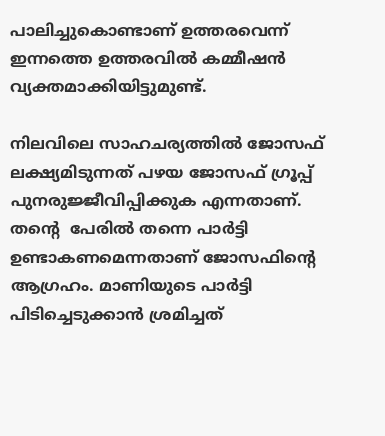പാലിച്ചുകൊണ്ടാണ് ഉത്തരവെന്ന് ഇന്നത്തെ ഉത്തരവില്‍ കമ്മീഷന്‍ വ്യക്തമാക്കിയിട്ടുമുണ്ട്.

നിലവിലെ സാഹചര്യത്തില്‍ ജോസഫ് ലക്ഷ്യമിടുന്നത് പഴയ ജോസഫ് ഗ്രൂപ്പ് പുനരുജ്ജീവിപ്പിക്കുക എന്നതാണ്. തന്റെ  പേരില്‍ തന്നെ പാര്‍ട്ടി ഉണ്ടാകണമെന്നതാണ് ജോസഫിന്റെ  ആഗ്രഹം. മാണിയുടെ പാര്‍ട്ടി പിടിച്ചെടുക്കാന്‍ ശ്രമിച്ചത്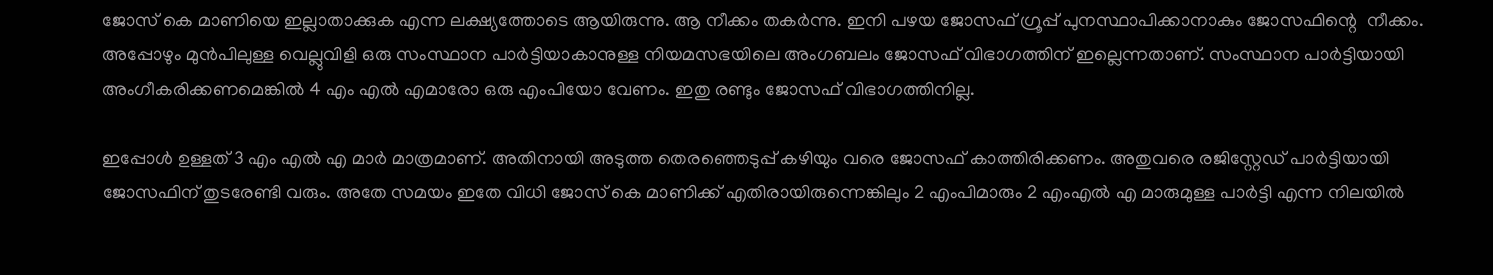ജോസ് കെ മാണിയെ ഇല്ലാതാക്കുക എന്ന ലക്ഷ്യത്തോടെ ആയിരുന്നു. ആ നീക്കം തകര്‍ന്നു. ഇനി പഴയ ജോസഫ് ഗ്രൂപ്പ് പുനസ്ഥാപിക്കാനാകും ജോസഫിന്റെ  നീക്കം. അപ്പോഴും മുന്‍പിലുള്ള വെല്ലുവിളി ഒരു സംസ്ഥാന പാര്‍ട്ടിയാകാനുള്ള നിയമസഭയിലെ അംഗബലം ജോസഫ് വിഭാഗത്തിന് ഇല്ലെന്നതാണ്. സംസ്ഥാന പാര്‍ട്ടിയായി അംഗീകരിക്കണമെങ്കില്‍ 4 എം എല്‍ എമാരോ ഒരു എംപിയോ വേണം. ഇതു രണ്ടും ജോസഫ് വിഭാഗത്തിനില്ല.

ഇപ്പോള്‍ ഉള്ളത് 3 എം എല്‍ എ മാര്‍ മാത്രമാണ്. അതിനായി അടുത്ത തെരഞ്ഞെടുപ്പ് കഴിയും വരെ ജോസഫ് കാത്തിരിക്കണം. അതുവരെ രജിസ്റ്റേഡ് പാര്‍ട്ടിയായി ജോസഫിന് തുടരേണ്ടി വരും. അതേ സമയം ഇതേ വിധി ജോസ് കെ മാണിക്ക് എതിരായിരുന്നെങ്കിലും 2 എംപിമാരും 2 എംഎല്‍ എ മാരുമുള്ള പാര്‍ട്ടി എന്ന നിലയില്‍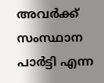അവര്‍ക്ക് സംസ്ഥാന പാര്‍ട്ടി എന്ന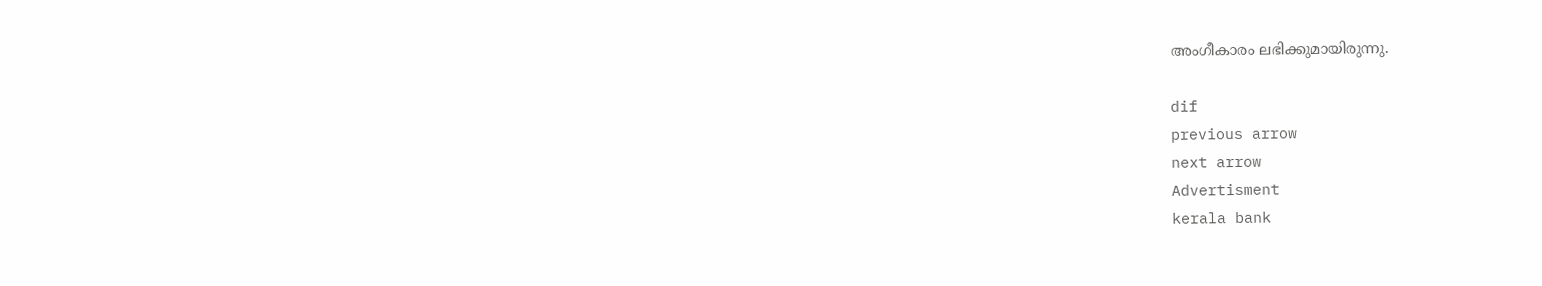അംഗീകാരം ലഭിക്കുമായിരുന്നു.

dif
previous arrow
next arrow
Advertisment
kerala bank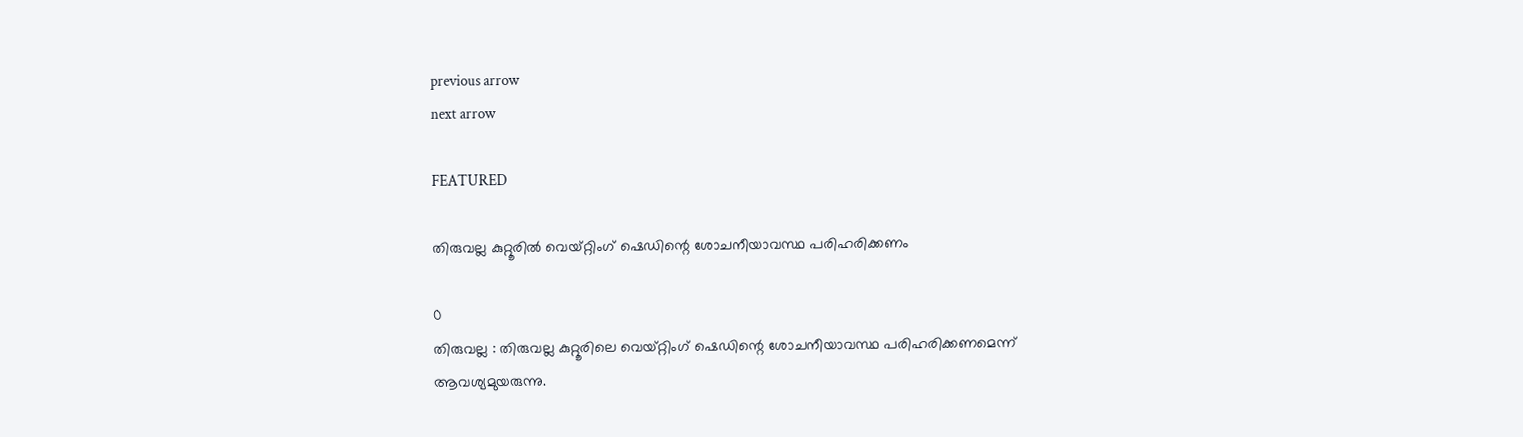previous arrow
next arrow

FEATURED

തിരുവല്ല കുറ്റൂരില്‍ വെയ്റ്റിംഗ് ഷെഡിന്റെ ശോചനീയാവസ്ഥ പരിഹരിക്കണം

0
തിരുവല്ല : തിരുവല്ല കുറ്റൂരിലെ വെയ്റ്റിംഗ് ഷെഡിന്റെ ശോചനീയാവസ്ഥ പരിഹരിക്കണമെന്ന് ആവശ്യമുയരുന്നു.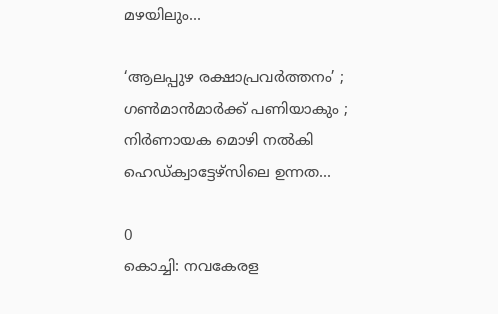മഴയിലും...

‘ആലപ്പുഴ രക്ഷാപ്രവർത്തനം’ ; ഗൺമാൻമാർക്ക് പണിയാകും ; നിർണായക മൊഴി നൽകി ഹെഡ്ക്വാട്ടേഴ്സിലെ ഉന്നത...

0
കൊച്ചി: നവകേരള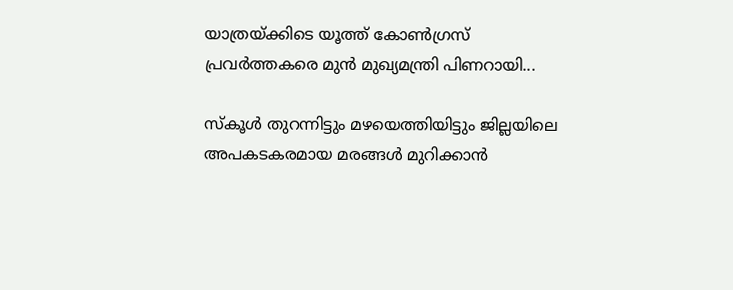യാത്രയ്ക്കിടെ യൂത്ത് കോൺഗ്രസ്‌ പ്രവർത്തകരെ മുൻ മുഖ്യമന്ത്രി പിണറായി...

സ്കൂള്‍ തുറന്നിട്ടും മഴയെത്തിയിട്ടും ജില്ലയിലെ അപകടകരമായ മരങ്ങള്‍ മുറിക്കാന്‍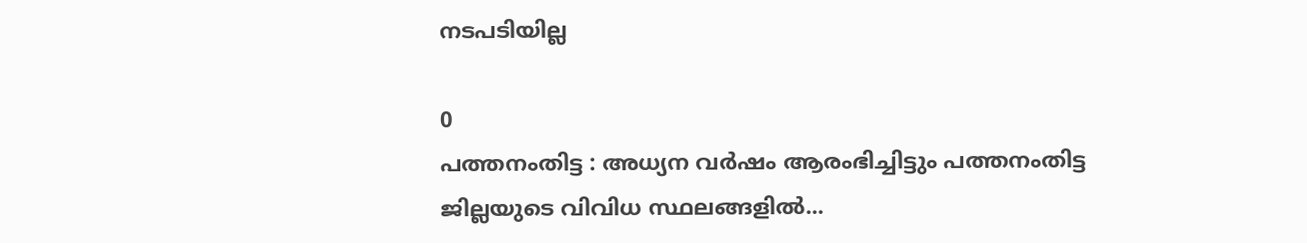നടപടിയില്ല

0
പത്തനംതിട്ട : അധ്യന വര്‍ഷം ആരംഭിച്ചിട്ടും പത്തനംതിട്ട ജില്ലയുടെ വിവിധ സ്ഥലങ്ങളില്‍...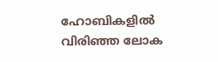ഹോബികളിൽ വിരിഞ്ഞ ലോക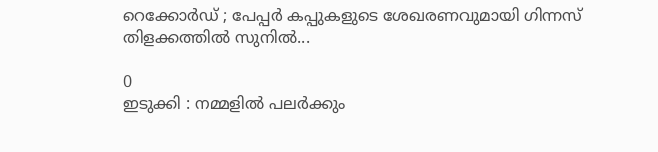റെക്കോർഡ് ; പേപ്പർ കപ്പുകളുടെ ശേഖരണവുമായി ഗിന്നസ് തിളക്കത്തിൽ സുനിൽ...

0
ഇടുക്കി : നമ്മളിൽ പലർക്കും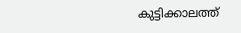കുട്ടിക്കാലത്ത്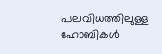പലവിധത്തിലുള്ള ഹോബികൾ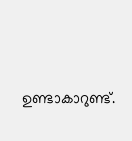ഉണ്ടാകാറുണ്ട്.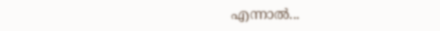എന്നാൽ...